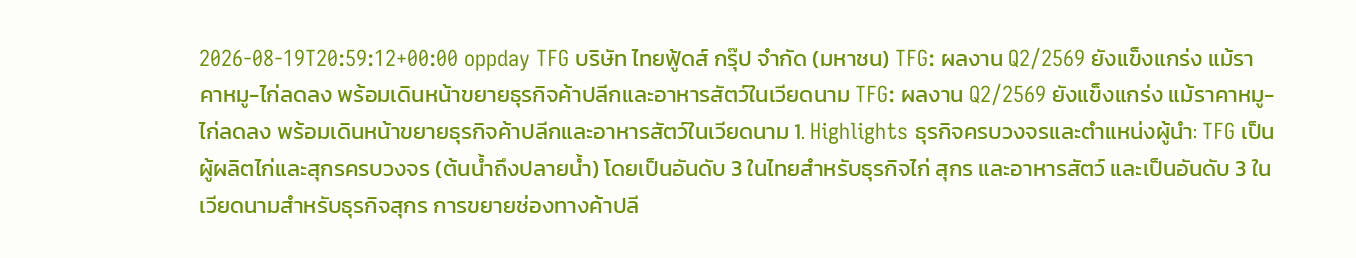2026-08-19T20:59:12+00:00 oppday TFG บริษัท ไทยฟู้ดส์ กรุ๊ป จำกัด (มหาชน) TFG: ผลงาน Q2/2569 ยังแข็งแกร่ง แม้ราคาหมู-ไก่ลดลง พร้อมเดินหน้าขยายธุรกิจค้าปลีกและอาหารสัตว์ในเวียดนาม TFG: ผลงาน Q2/2569 ยังแข็งแกร่ง แม้ราคาหมู-ไก่ลดลง พร้อมเดินหน้าขยายธุรกิจค้าปลีกและอาหารสัตว์ในเวียดนาม 1. Highlights ธุรกิจครบวงจรและตำแหน่งผู้นำ: TFG เป็นผู้ผลิตไก่และสุกรครบวงจร (ต้นน้ำถึงปลายน้ำ) โดยเป็นอันดับ 3 ในไทยสำหรับธุรกิจไก่ สุกร และอาหารสัตว์ และเป็นอันดับ 3 ในเวียดนามสำหรับธุรกิจสุกร การขยายช่องทางค้าปลี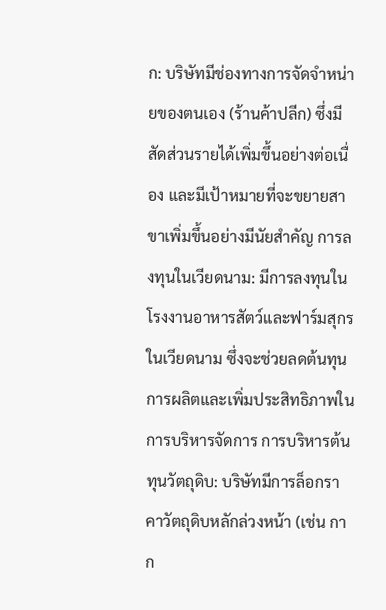ก: บริษัทมีช่องทางการจัดจำหน่ายของตนเอง (ร้านค้าปลีก) ซึ่งมีสัดส่วนรายได้เพิ่มขึ้นอย่างต่อเนื่อง และมีเป้าหมายที่จะขยายสาขาเพิ่มขึ้นอย่างมีนัยสำคัญ การลงทุนในเวียดนาม: มีการลงทุนในโรงงานอาหารสัตว์และฟาร์มสุกรในเวียดนาม ซึ่งจะช่วยลดต้นทุนการผลิตและเพิ่มประสิทธิภาพในการบริหารจัดการ การบริหารต้นทุนวัตถุดิบ: บริษัทมีการล็อกราคาวัตถุดิบหลักล่วงหน้า (เช่น กาก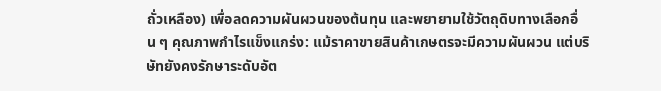ถั่วเหลือง) เพื่อลดความผันผวนของต้นทุน และพยายามใช้วัตถุดิบทางเลือกอื่น ๆ คุณภาพกำไรแข็งแกร่ง: แม้ราคาขายสินค้าเกษตรจะมีความผันผวน แต่บริษัทยังคงรักษาระดับอัต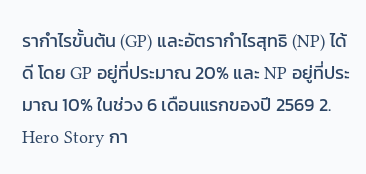รากำไรขั้นต้น (GP) และอัตรากำไรสุทธิ (NP) ได้ดี โดย GP อยู่ที่ประมาณ 20% และ NP อยู่ที่ประมาณ 10% ในช่วง 6 เดือนแรกของปี 2569 2. Hero Story กา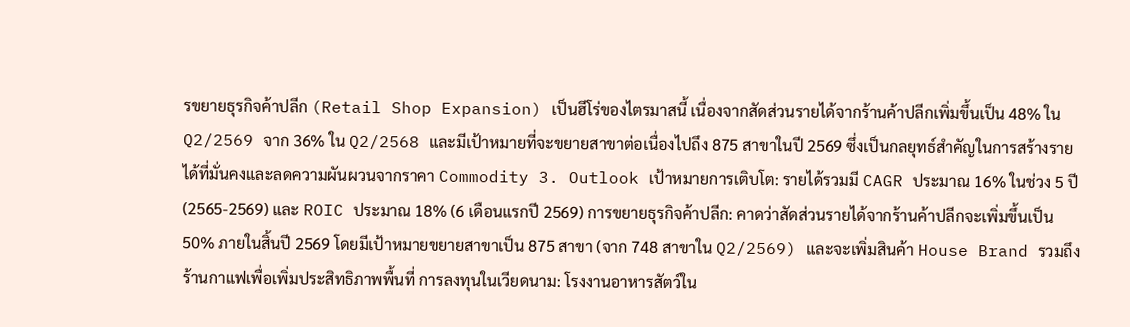รขยายธุรกิจค้าปลีก (Retail Shop Expansion) เป็นฮีโร่ของไตรมาสนี้ เนื่องจากสัดส่วนรายได้จากร้านค้าปลีกเพิ่มขึ้นเป็น 48% ใน Q2/2569 จาก 36% ใน Q2/2568 และมีเป้าหมายที่จะขยายสาขาต่อเนื่องไปถึง 875 สาขาในปี 2569 ซึ่งเป็นกลยุทธ์สำคัญในการสร้างรายได้ที่มั่นคงและลดความผันผวนจากราคา Commodity 3. Outlook เป้าหมายการเติบโต: รายได้รวมมี CAGR ประมาณ 16% ในช่วง 5 ปี (2565-2569) และ ROIC ประมาณ 18% (6 เดือนแรกปี 2569) การขยายธุรกิจค้าปลีก: คาดว่าสัดส่วนรายได้จากร้านค้าปลีกจะเพิ่มขึ้นเป็น 50% ภายในสิ้นปี 2569 โดยมีเป้าหมายขยายสาขาเป็น 875 สาขา (จาก 748 สาขาใน Q2/2569) และจะเพิ่มสินค้า House Brand รวมถึงร้านกาแฟเพื่อเพิ่มประสิทธิภาพพื้นที่ การลงทุนในเวียดนาม: โรงงานอาหารสัตว์ใน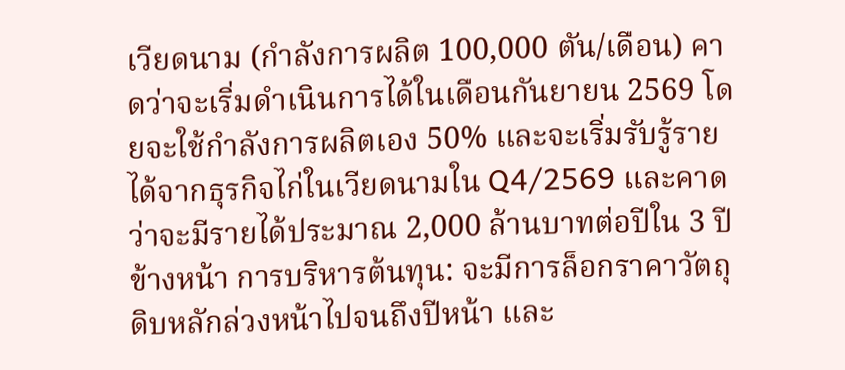เวียดนาม (กำลังการผลิต 100,000 ตัน/เดือน) คาดว่าจะเริ่มดำเนินการได้ในเดือนกันยายน 2569 โดยจะใช้กำลังการผลิตเอง 50% และจะเริ่มรับรู้รายได้จากธุรกิจไก่ในเวียดนามใน Q4/2569 และคาดว่าจะมีรายได้ประมาณ 2,000 ล้านบาทต่อปีใน 3 ปีข้างหน้า การบริหารต้นทุน: จะมีการล็อกราคาวัตถุดิบหลักล่วงหน้าไปจนถึงปีหน้า และ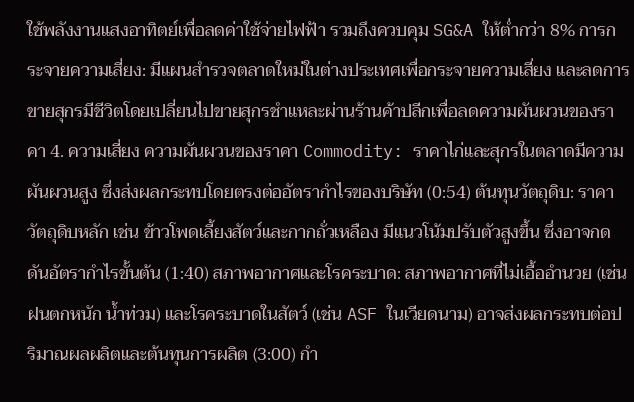ใช้พลังงานแสงอาทิตย์เพื่อลดค่าใช้จ่ายไฟฟ้า รวมถึงควบคุม SG&A ให้ต่ำกว่า 8% การกระจายความเสี่ยง: มีแผนสำรวจตลาดใหม่ในต่างประเทศเพื่อกระจายความเสี่ยง และลดการขายสุกรมีชีวิตโดยเปลี่ยนไปขายสุกรชำแหละผ่านร้านค้าปลีกเพื่อลดความผันผวนของราคา 4. ความเสี่ยง ความผันผวนของราคา Commodity: ราคาไก่และสุกรในตลาดมีความผันผวนสูง ซึ่งส่งผลกระทบโดยตรงต่ออัตรากำไรของบริษัท (0:54) ต้นทุนวัตถุดิบ: ราคาวัตถุดิบหลัก เช่น ข้าวโพดเลี้ยงสัตว์และกากถั่วเหลือง มีแนวโน้มปรับตัวสูงขึ้น ซึ่งอาจกดดันอัตรากำไรขั้นต้น (1:40) สภาพอากาศและโรคระบาด: สภาพอากาศที่ไม่เอื้ออำนวย (เช่น ฝนตกหนัก น้ำท่วม) และโรคระบาดในสัตว์ (เช่น ASF ในเวียดนาม) อาจส่งผลกระทบต่อปริมาณผลผลิตและต้นทุนการผลิต (3:00) กำ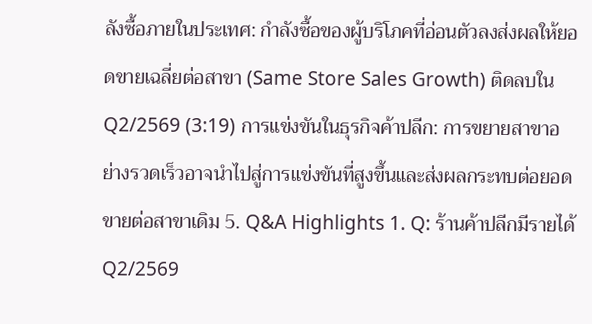ลังซื้อภายในประเทศ: กำลังซื้อของผู้บริโภคที่อ่อนตัวลงส่งผลให้ยอดขายเฉลี่ยต่อสาขา (Same Store Sales Growth) ติดลบใน Q2/2569 (3:19) การแข่งขันในธุรกิจค้าปลีก: การขยายสาขาอย่างรวดเร็วอาจนำไปสู่การแข่งขันที่สูงขึ้นและส่งผลกระทบต่อยอดขายต่อสาขาเดิม 5. Q&A Highlights 1. Q: ร้านค้าปลีกมีรายได้ Q2/2569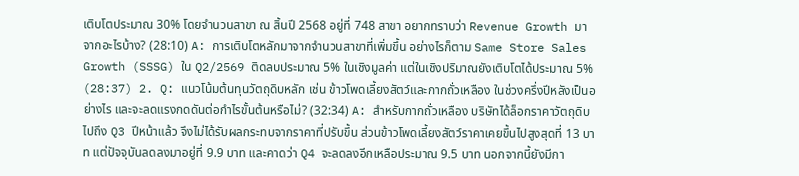เติบโตประมาณ 30% โดยจำนวนสาขา ณ สิ้นปี 2568 อยู่ที่ 748 สาขา อยากทราบว่า Revenue Growth มาจากอะไรบ้าง? (28:10) A: การเติบโตหลักมาจากจำนวนสาขาที่เพิ่มขึ้น อย่างไรก็ตาม Same Store Sales Growth (SSSG) ใน Q2/2569 ติดลบประมาณ 5% ในเชิงมูลค่า แต่ในเชิงปริมาณยังเติบโตได้ประมาณ 5% (28:37) 2. Q: แนวโน้มต้นทุนวัตถุดิบหลัก เช่น ข้าวโพดเลี้ยงสัตว์และกากถั่วเหลือง ในช่วงครึ่งปีหลังเป็นอย่างไร และจะลดแรงกดดันต่อกำไรขั้นต้นหรือไม่? (32:34) A: สำหรับกากถั่วเหลือง บริษัทได้ล็อกราคาวัตถุดิบไปถึง Q3 ปีหน้าแล้ว จึงไม่ได้รับผลกระทบจากราคาที่ปรับขึ้น ส่วนข้าวโพดเลี้ยงสัตว์ราคาเคยขึ้นไปสูงสุดที่ 13 บาท แต่ปัจจุบันลดลงมาอยู่ที่ 9.9 บาท และคาดว่า Q4 จะลดลงอีกเหลือประมาณ 9.5 บาท นอกจากนี้ยังมีกา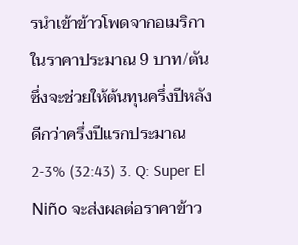รนำเข้าข้าวโพดจากอเมริกาในราคาประมาณ 9 บาท/ตัน ซึ่งจะช่วยให้ต้นทุนครึ่งปีหลังดีกว่าครึ่งปีแรกประมาณ 2-3% (32:43) 3. Q: Super El Niño จะส่งผลต่อราคาข้าว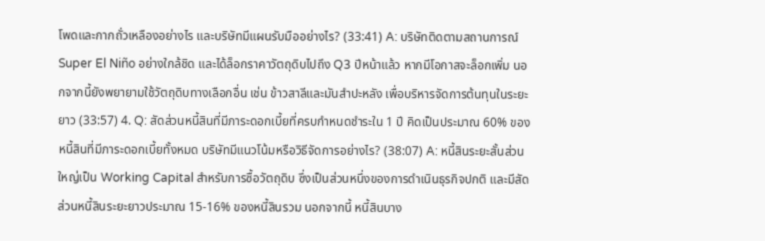โพดและกากถั่วเหลืองอย่างไร และบริษัทมีแผนรับมืออย่างไร? (33:41) A: บริษัทติดตามสถานการณ์ Super El Niño อย่างใกล้ชิด และได้ล็อกราคาวัตถุดิบไปถึง Q3 ปีหน้าแล้ว หากมีโอกาสจะล็อกเพิ่ม นอกจากนี้ยังพยายามใช้วัตถุดิบทางเลือกอื่น เช่น ข้าวสาลีและมันสำปะหลัง เพื่อบริหารจัดการต้นทุนในระยะยาว (33:57) 4. Q: สัดส่วนหนี้สินที่มีภาระดอกเบี้ยที่ครบกำหนดชำระใน 1 ปี คิดเป็นประมาณ 60% ของหนี้สินที่มีภาระดอกเบี้ยทั้งหมด บริษัทมีแนวโน้มหรือวิธีจัดการอย่างไร? (38:07) A: หนี้สินระยะสั้นส่วนใหญ่เป็น Working Capital สำหรับการซื้อวัตถุดิบ ซึ่งเป็นส่วนหนึ่งของการดำเนินธุรกิจปกติ และมีสัดส่วนหนี้สินระยะยาวประมาณ 15-16% ของหนี้สินรวม นอกจากนี้ หนี้สินบาง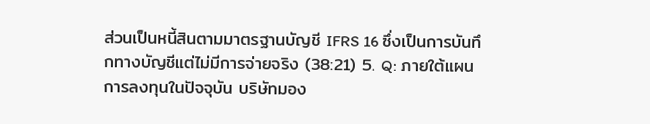ส่วนเป็นหนี้สินตามมาตรฐานบัญชี IFRS 16 ซึ่งเป็นการบันทึกทางบัญชีแต่ไม่มีการจ่ายจริง (38:21) 5. Q: ภายใต้แผนการลงทุนในปัจจุบัน บริษัทมอง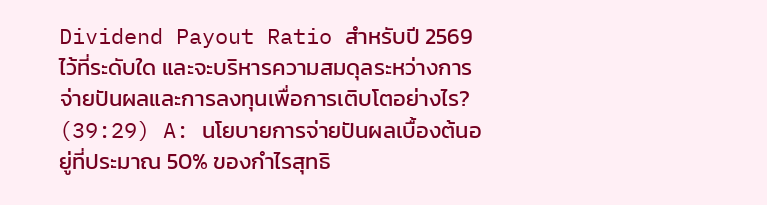Dividend Payout Ratio สำหรับปี 2569 ไว้ที่ระดับใด และจะบริหารความสมดุลระหว่างการจ่ายปันผลและการลงทุนเพื่อการเติบโตอย่างไร? (39:29) A: นโยบายการจ่ายปันผลเบื้องต้นอยู่ที่ประมาณ 50% ของกำไรสุทธิ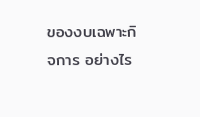ของงบเฉพาะกิจการ อย่างไร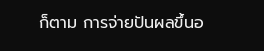ก็ตาม การจ่ายปันผลขึ้นอ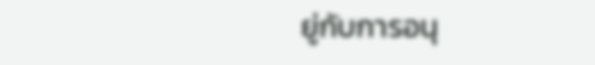ยู่กับการอนุ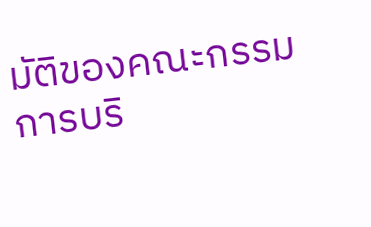มัติของคณะกรรมการบริ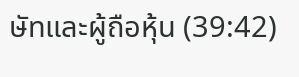ษัทและผู้ถือหุ้น (39:42)